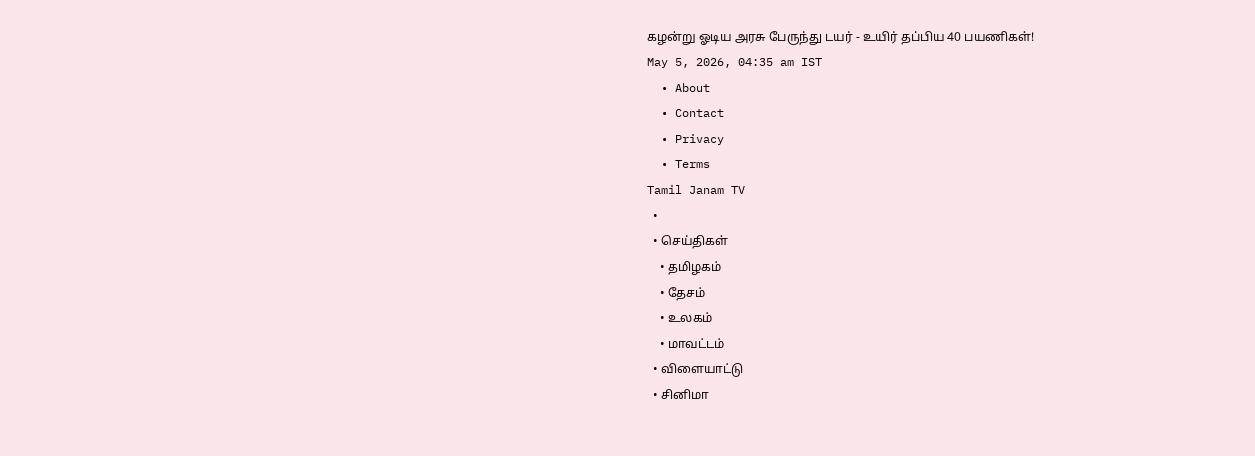கழன்று ஓடிய அரசு பேருந்து டயர் - உயிர் தப்பிய 40 பயணிகள்!
May 5, 2026, 04:35 am IST
  • About
  • Contact
  • Privacy
  • Terms
Tamil Janam TV
  •
  • செய்திகள்
    • தமிழகம்
    • தேசம்
    • உலகம்
    • மாவட்டம்
  • விளையாட்டு
  • சினிமா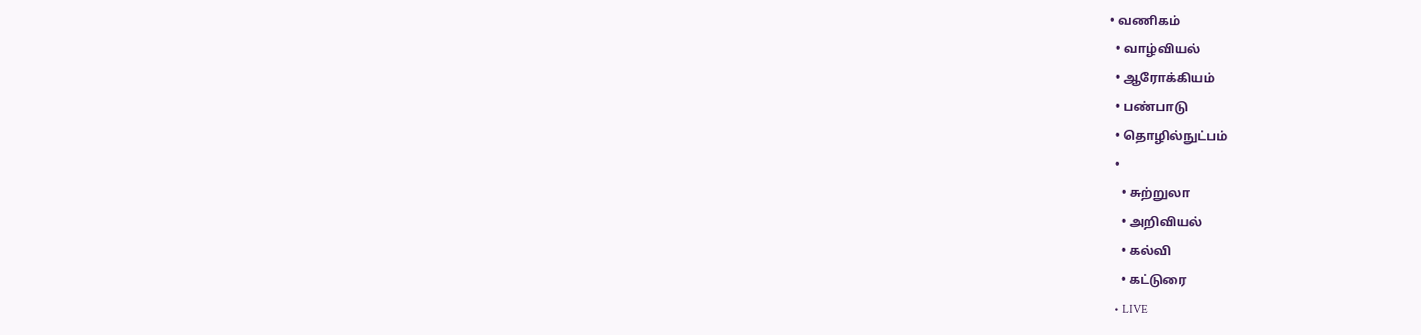• வணிகம்
  • வாழ்வியல்
  • ஆரோக்கியம்
  • பண்பாடு
  • தொழில்நுட்பம்
  •
    • சுற்றுலா
    • அறிவியல்
    • கல்வி
    • கட்டுரை
  • LIVE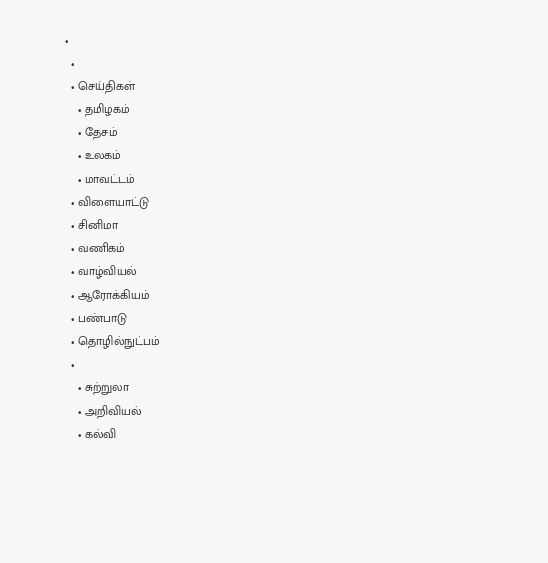•
  •
  • செய்திகள்
    • தமிழகம்
    • தேசம்
    • உலகம்
    • மாவட்டம்
  • விளையாட்டு
  • சினிமா
  • வணிகம்
  • வாழ்வியல்
  • ஆரோக்கியம்
  • பண்பாடு
  • தொழில்நுட்பம்
  •
    • சுற்றுலா
    • அறிவியல்
    • கல்வி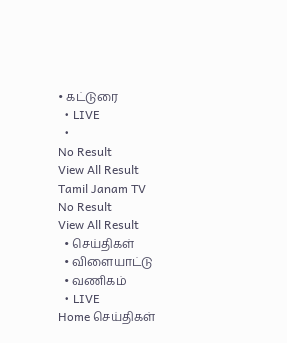• கட்டுரை
  • LIVE
  •
No Result
View All Result
Tamil Janam TV
No Result
View All Result
  • செய்திகள்
  • விளையாட்டு
  • வணிகம்
  • LIVE
Home செய்திகள்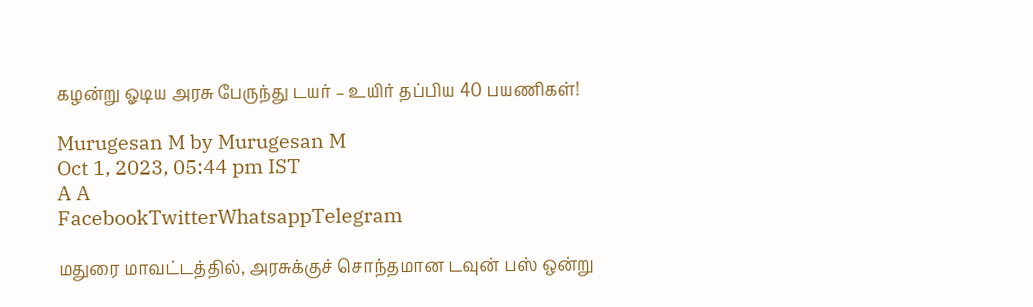கழன்று ஓடிய அரசு பேருந்து டயர் – உயிர் தப்பிய 40 பயணிகள்!

Murugesan M by Murugesan M
Oct 1, 2023, 05:44 pm IST
A A
FacebookTwitterWhatsappTelegram

மதுரை மாவட்டத்தில், அரசுக்குச் சொந்தமான டவுன் பஸ் ஒன்று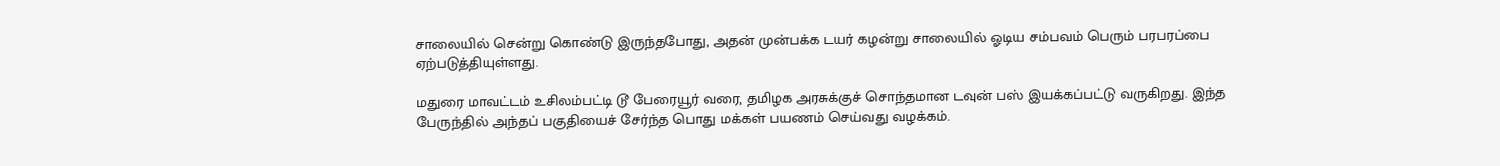சாலையில் சென்று கொண்டு இருந்தபோது, அதன் முன்பக்க டயர் கழன்று சாலையில் ஓடிய சம்பவம் பெரும் பரபரப்பை ஏற்படுத்தியுள்ளது.

மதுரை மாவட்டம் உசிலம்பட்டி டூ பேரையூர் வரை, தமிழக அரசுக்குச் சொந்தமான டவுன் பஸ் இயக்கப்பட்டு வருகிறது. இந்த பேருந்தில் அந்தப் பகுதியைச் சேர்ந்த பொது மக்கள் பயணம் செய்வது வழக்கம்.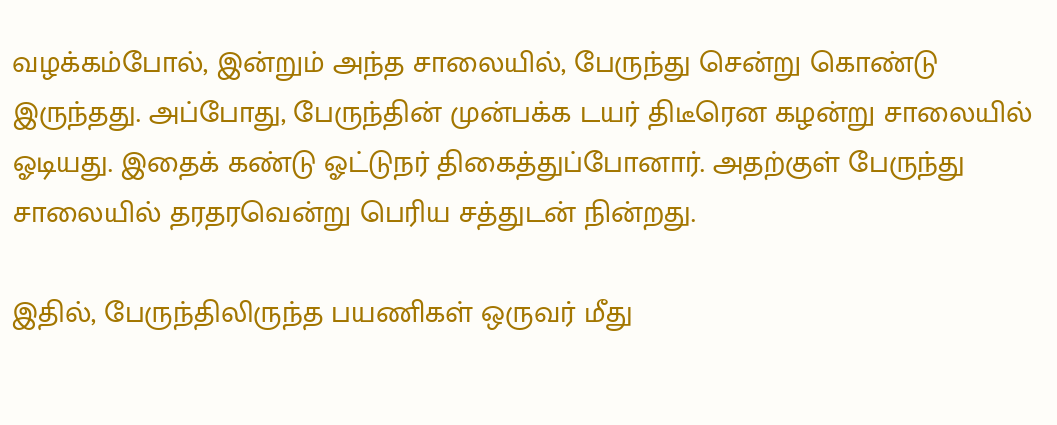வழக்கம்போல், இன்றும் அந்த சாலையில், பேருந்து சென்று கொண்டு இருந்தது. அப்போது, பேருந்தின் முன்பக்க டயர் திடீரென கழன்று சாலையில் ஓடியது. இதைக் கண்டு ஓட்டுநர் திகைத்துப்போனார். அதற்குள் பேருந்து சாலையில் தரதரவென்று பெரிய சத்துடன் நின்றது.

இதில், பேருந்திலிருந்த பயணிகள் ஒருவர் மீது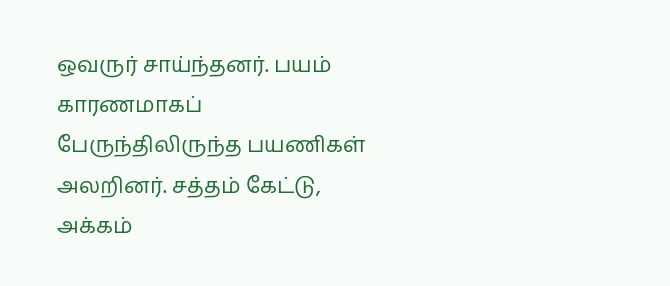ஒவருர் சாய்ந்தனர். பயம் காரணமாகப் பேருந்திலிருந்த பயணிகள் அலறினர். சத்தம் கேட்டு, அக்கம்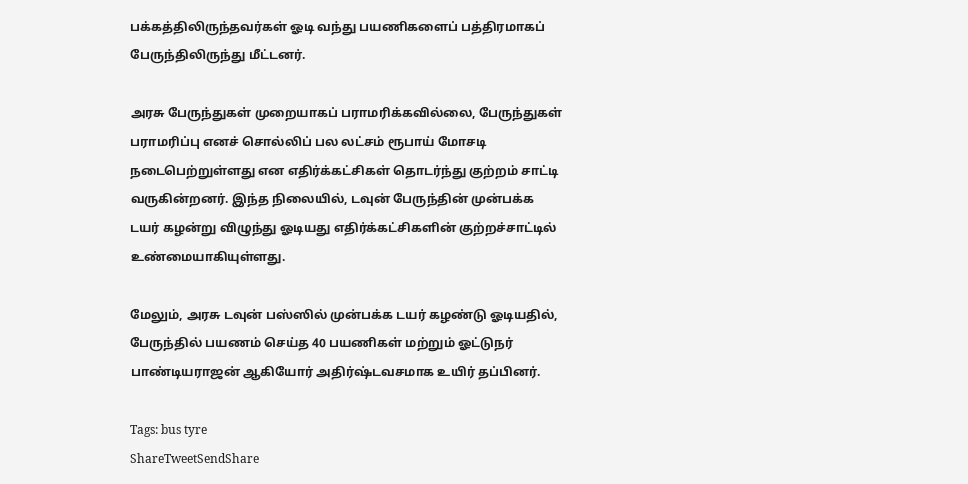பக்கத்திலிருந்தவர்கள் ஓடி வந்து பயணிகளைப் பத்திரமாகப் பேருந்திலிருந்து மீட்டனர்.

அரசு பேருந்துகள் முறையாகப் பராமரிக்கவில்லை, பேருந்துகள் பராமரிப்பு எனச் சொல்லிப் பல லட்சம் ரூபாய் மோசடி நடைபெற்றுள்ளது என எதிர்க்கட்சிகள் தொடர்ந்து குற்றம் சாட்டி வருகின்றனர். இந்த நிலையில், டவுன் பேருந்தின் முன்பக்க டயர் கழன்று விழுந்து ஓடியது எதிர்க்கட்சிகளின் குற்றச்சாட்டில் உண்மையாகியுள்ளது.

மேலும், அரசு டவுன் பஸ்ஸில் முன்பக்க டயர் கழண்டு ஓடியதில், பேருந்தில் பயணம் செய்த 40 பயணிகள் மற்றும் ஓட்டுநர் பாண்டியராஜன் ஆகியோர் அதிர்ஷ்டவசமாக உயிர் தப்பினர்.

Tags: bus tyre
ShareTweetSendShare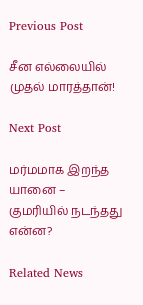Previous Post

சீன எல்லையில் முதல் மாரத்தான்!

Next Post

மர்மமாக இறந்த யானை – குமரியில் நடந்தது என்ன?

Related News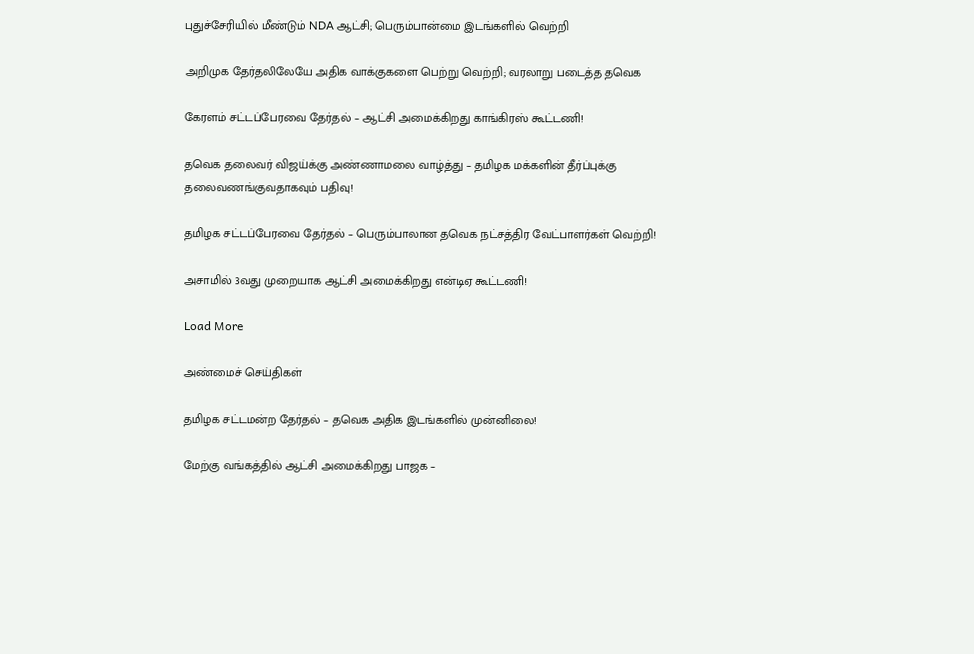புதுச்சேரியில் மீண்டும் NDA ஆட்சி; பெரும்பான்மை இடங்களில் வெற்றி

அறிமுக தேர்தலிலேயே அதிக வாக்குகளை பெற்று வெற்றி; வரலாறு படைத்த தவெக

கேரளம் சட்டப்பேரவை தேர்தல் – ஆட்சி அமைக்கிறது காங்கிரஸ் கூட்டணி!

தவெக தலைவர் விஜய்க்கு அண்ணாமலை வாழ்த்து – தமிழக மக்களின் தீர்ப்புக்கு தலைவணங்குவதாகவும் பதிவு!

தமிழக சட்டப்பேரவை தேர்தல் – பெரும்பாலான தவெக நட்சத்திர வேட்பாளர்கள் வெற்றி!

அசாமில் 3வது முறையாக ஆட்சி அமைக்கிறது என்டிஏ கூட்டணி!

Load More

அண்மைச் செய்திகள்

தமிழக சட்டமன்ற தேர்தல் – தவெக அதிக இடங்களில் முன்னிலை!

மேற்கு வங்கத்தில் ஆட்சி அமைக்கிறது பாஜக –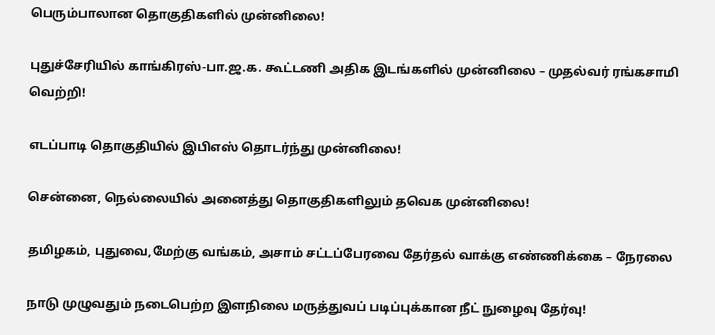பெரும்பாலான தொகுதிகளில் முன்னிலை!

புதுச்சேரியில் காங்கிரஸ்-பா.ஜ.க. கூட்டணி அதிக இடங்களில் முன்னிலை – முதல்வர் ரங்கசாமி வெற்றி!

எடப்பாடி தொகுதியில் இபிஎஸ் தொடர்ந்து முன்னிலை!

சென்னை, நெல்லையில் அனைத்து தொகுதிகளிலும் தவெக முன்னிலை!

தமிழகம், புதுவை,மேற்கு வங்கம், அசாம் சட்டப்பேரவை தேர்தல் வாக்கு எண்ணிக்கை – நேரலை

நாடு முழுவதும் நடைபெற்ற இளநிலை மருத்துவப் படிப்புக்கான நீட் நுழைவு தேர்வு!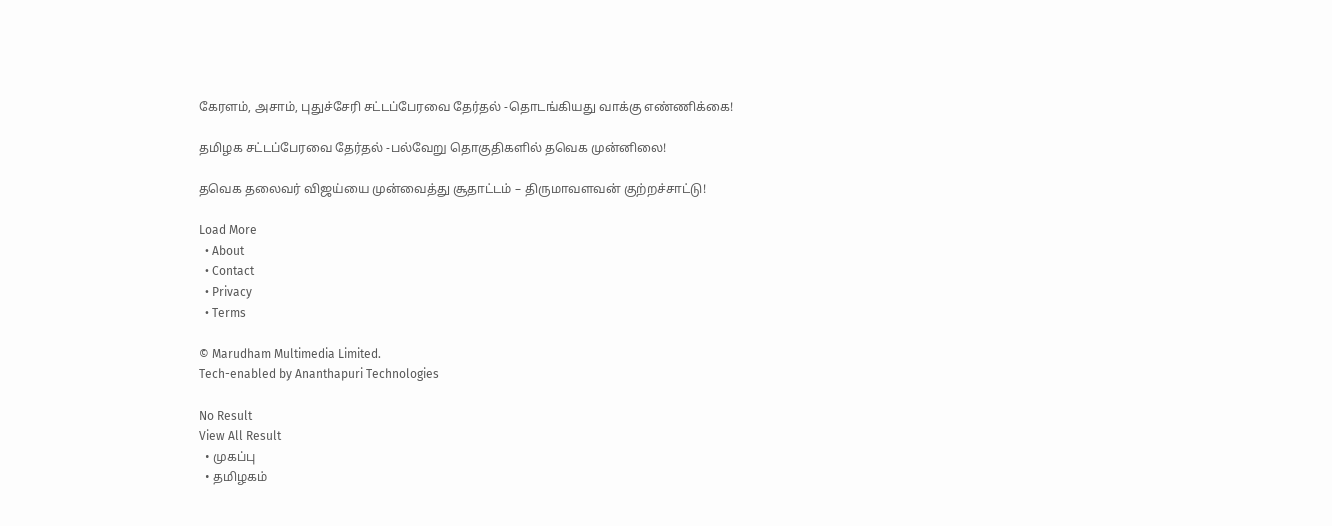கேரளம், அசாம், புதுச்சேரி சட்டப்பேரவை தேர்தல் -தொடங்கியது வாக்கு எண்ணிக்கை!

தமிழக சட்டப்பேரவை தேர்தல் -பல்வேறு தொகுதிகளில் தவெக முன்னிலை!

தவெக தலைவர் விஜய்யை முன்வைத்து சூதாட்டம் – திருமாவளவன் குற்றச்சாட்டு!

Load More
  • About
  • Contact
  • Privacy
  • Terms

© Marudham Multimedia Limited.
Tech-enabled by Ananthapuri Technologies

No Result
View All Result
  • முகப்பு
  • தமிழகம்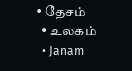• தேசம்
  • உலகம்
  • Janam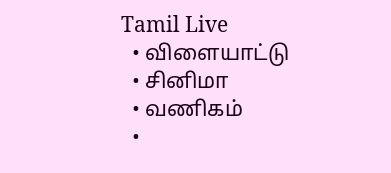Tamil Live
  • விளையாட்டு
  • சினிமா
  • வணிகம்
  •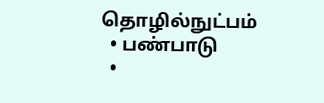தொழில்நுட்பம்
  • பண்பாடு
  •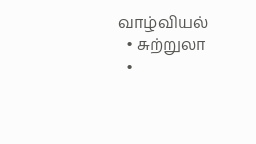வாழ்வியல்
  • சுற்றுலா
  •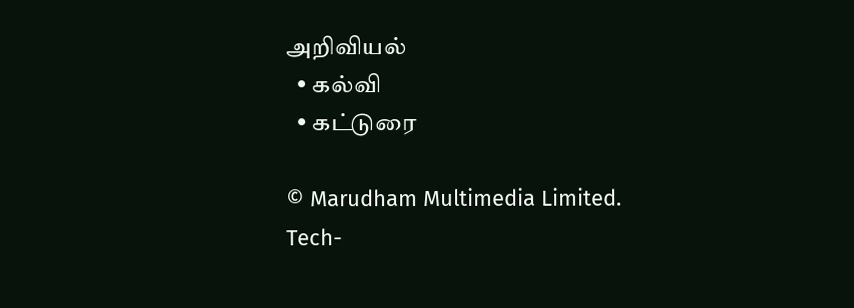அறிவியல்
  • கல்வி
  • கட்டுரை

© Marudham Multimedia Limited.
Tech-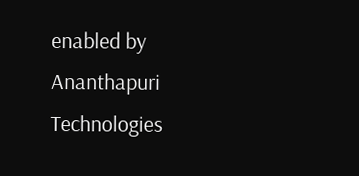enabled by Ananthapuri Technologies